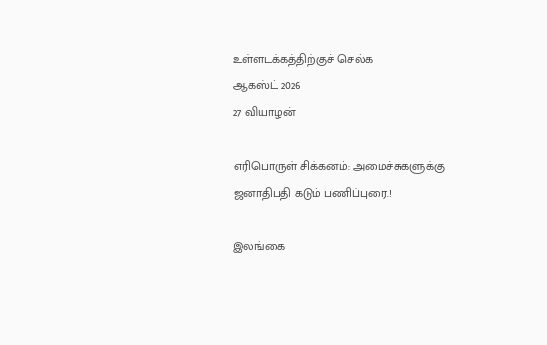உள்ளடக்கத்திற்குச் செல்க
ஆகஸ்ட் 2026
27 வியாழன்

எரிபொருள் சிக்கனம்: அமைச்சுகளுக்கு ஜனாதிபதி கடும் பணிப்புரை.!

இலங்கை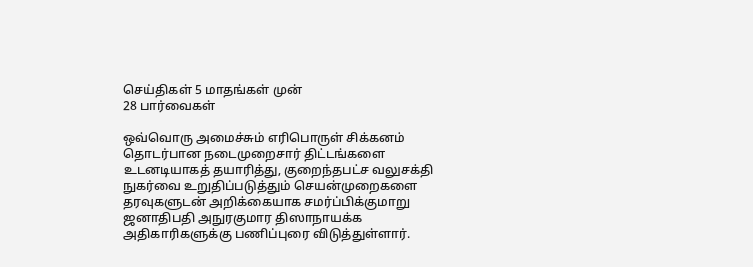செய்திகள் 5 மாதங்கள் முன்
28 பார்வைகள்

ஒவ்வொரு அமைச்சும் எரிபொருள் சிக்கனம் தொடர்பான நடைமுறைசார் திட்டங்களை உடனடியாகத் தயாரித்து, குறைந்தபட்ச வலுசக்தி நுகர்வை உறுதிப்படுத்தும் செயன்முறைகளை தரவுகளுடன் அறிக்கையாக சமர்ப்பிக்குமாறு ஜனாதிபதி அநுரகுமார திஸாநாயக்க அதிகாரிகளுக்கு பணிப்புரை விடுத்துள்ளார்.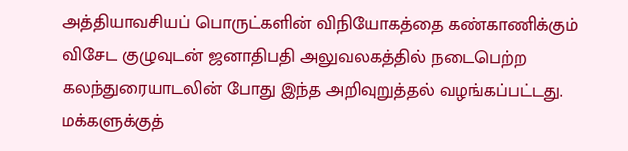அத்தியாவசியப் பொருட்களின் விநியோகத்தை கண்காணிக்கும் விசேட குழுவுடன் ஜனாதிபதி அலுவலகத்தில் நடைபெற்ற கலந்துரையாடலின் போது இந்த அறிவுறுத்தல் வழங்கப்பட்டது. மக்களுக்குத்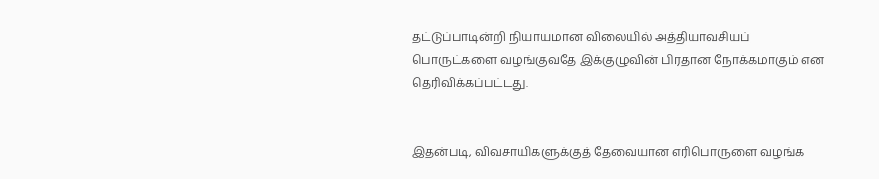தட்டுப்பாடின்றி நியாயமான விலையில் அத்தியாவசியப் பொருட்களை வழங்குவதே இக்குழுவின் பிரதான நோக்கமாகும் என தெரிவிக்கப்பட்டது.


இதன்படி, விவசாயிகளுக்குத் தேவையான எரிபொருளை வழங்க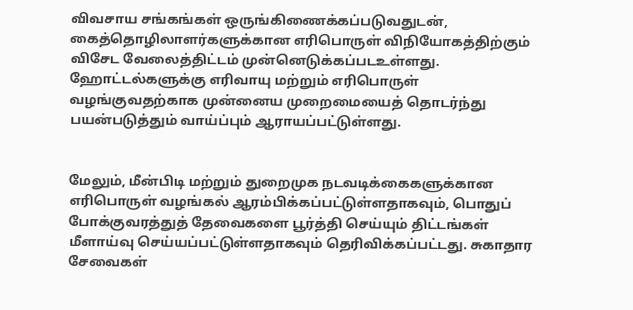விவசாய சங்கங்கள் ஒருங்கிணைக்கப்படுவதுடன், கைத்தொழிலாளர்களுக்கான எரிபொருள் விநியோகத்திற்கும் விசேட வேலைத்திட்டம் முன்னெடுக்கப்படஉள்ளது. ஹோட்டல்களுக்கு எரிவாயு மற்றும் எரிபொருள் வழங்குவதற்காக முன்னைய முறைமையைத் தொடர்ந்து பயன்படுத்தும் வாய்ப்பும் ஆராயப்பட்டுள்ளது.


மேலும், மீன்பிடி மற்றும் துறைமுக நடவடிக்கைகளுக்கான எரிபொருள் வழங்கல் ஆரம்பிக்கப்பட்டுள்ளதாகவும், பொதுப் போக்குவரத்துத் தேவைகளை பூர்த்தி செய்யும் திட்டங்கள் மீளாய்வு செய்யப்பட்டுள்ளதாகவும் தெரிவிக்கப்பட்டது. சுகாதார சேவைகள்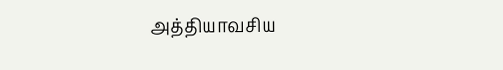அத்தியாவசிய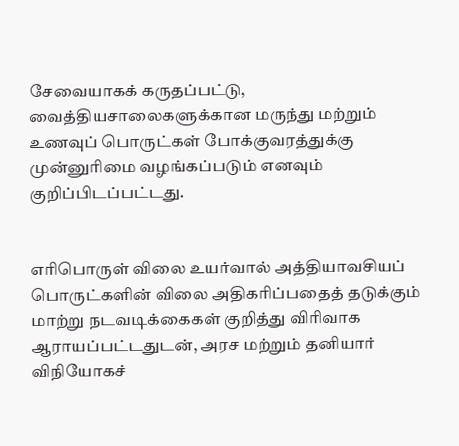சேவையாகக் கருதப்பட்டு, வைத்தியசாலைகளுக்கான மருந்து மற்றும் உணவுப் பொருட்கள் போக்குவரத்துக்கு முன்னுரிமை வழங்கப்படும் எனவும் குறிப்பிடப்பட்டது.


எரிபொருள் விலை உயர்வால் அத்தியாவசியப் பொருட்களின் விலை அதிகரிப்பதைத் தடுக்கும் மாற்று நடவடிக்கைகள் குறித்து விரிவாக ஆராயப்பட்டதுடன், அரச மற்றும் தனியார் விநியோகச்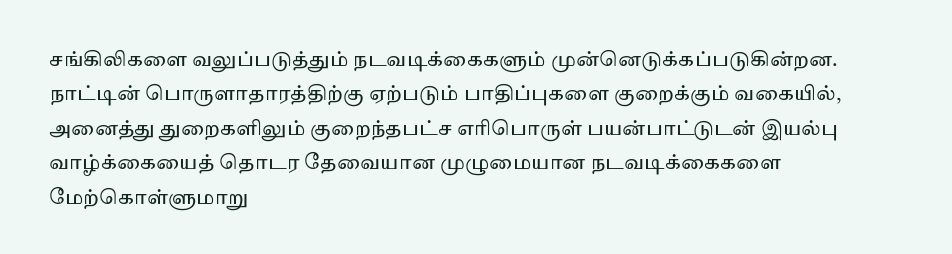சங்கிலிகளை வலுப்படுத்தும் நடவடிக்கைகளும் முன்னெடுக்கப்படுகின்றன.
நாட்டின் பொருளாதாரத்திற்கு ஏற்படும் பாதிப்புகளை குறைக்கும் வகையில், அனைத்து துறைகளிலும் குறைந்தபட்ச எரிபொருள் பயன்பாட்டுடன் இயல்பு வாழ்க்கையைத் தொடர தேவையான முழுமையான நடவடிக்கைகளை மேற்கொள்ளுமாறு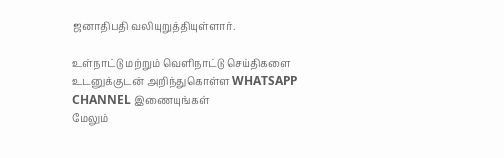ஜனாதிபதி வலியுறுத்தியுள்ளார்.

உள்நாட்டு மற்றும் வெளிநாட்டு செய்திகளை உடனுக்குடன் அறிந்துகொள்ள WHATSAPP CHANNEL இணையுங்கள்
மேலும்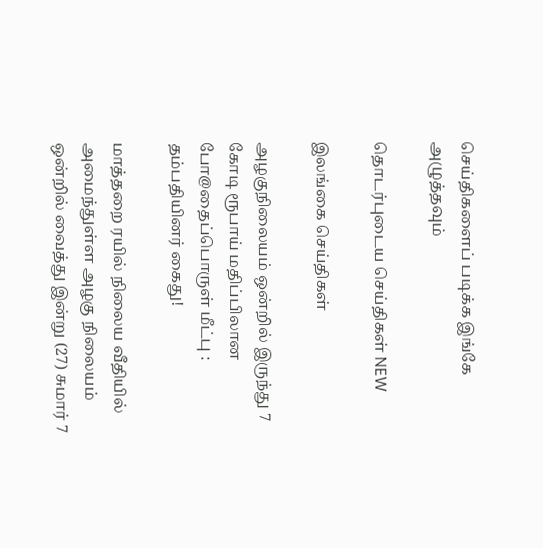செய்திகளைப் படிக்க இங்கே அழுத்தவும்

தொடர்புடைய செய்திகள் NEW

இலங்கை செய்திகள்

அழகுநிலையம் ஒன்றில் இருந்து 7 கோடி ரூபாய் மதிப்பிலான போ@தைப்பொருள் மீட்பு : தம்பதியினர் கைது!

மாத்தறை ரயில் நிலைய வீதியில் அமைந்துள்ள அழகு நிலையம் ஒன்றில் வைத்து இன்று (27) சுமார் 7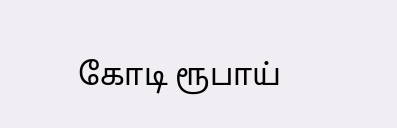கோடி ரூபாய்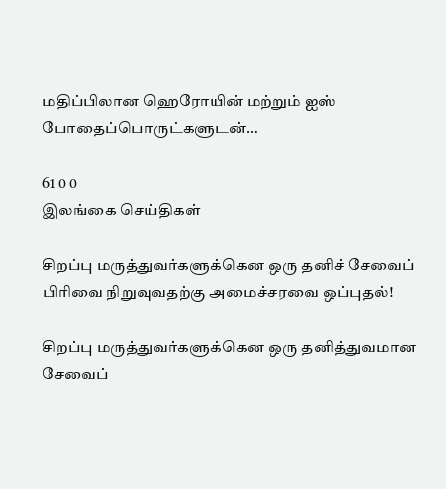மதிப்பிலான ஹெரோயின் மற்றும் ஐஸ் போதைப்பொருட்களுடன்…

61 0 0
இலங்கை செய்திகள்

சிறப்பு மருத்துவர்களுக்கென ஒரு தனிச் சேவைப் பிரிவை நிறுவுவதற்கு அமைச்சரவை ஒப்புதல்!

சிறப்பு மருத்துவர்களுக்கென ஒரு தனித்துவமான சேவைப்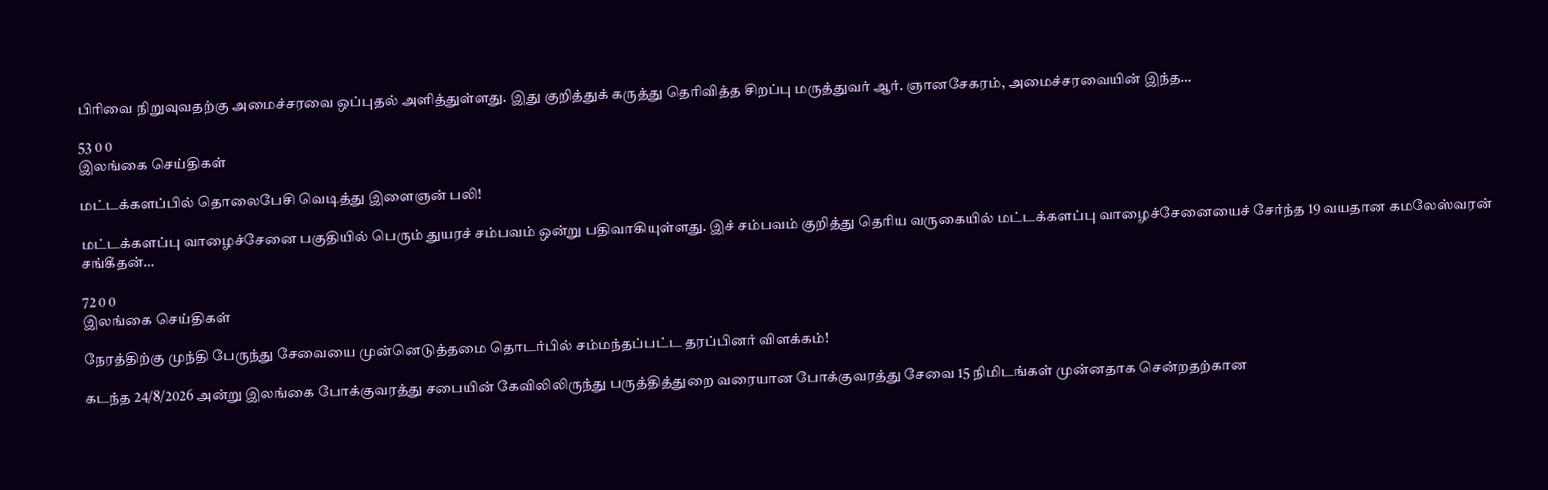பிரிவை நிறுவுவதற்கு அமைச்சரவை ஒப்புதல் அளித்துள்ளது. இது குறித்துக் கருத்து தெரிவித்த சிறப்பு மருத்துவர் ஆர். ஞானசேகரம், அமைச்சரவையின் இந்த…

53 0 0
இலங்கை செய்திகள்

மட்டக்களப்பில் தொலைபேசி வெடித்து இளைஞன் பலி!

மட்டக்களப்பு வாழைச்சேனை பகுதியில் பெரும் துயரச் சம்பவம் ஒன்று பதிவாகியுள்ளது. இச் சம்பவம் குறித்து தெரிய வருகையில் மட்டக்களப்பு வாழைச்சேனையைச் சேர்ந்த 19 வயதான கமலேஸ்வரன் சங்கீதன்…

72 0 0
இலங்கை செய்திகள்

நேரத்திற்கு முந்தி பேருந்து சேவையை முன்னெடுத்தமை தொடர்பில் சம்மந்தப்பட்ட தரப்பினர் விளக்கம்!

கடந்த 24/8/2026 அன்று இலங்கை போக்குவரத்து சபையின் கேவிலிலிருந்து பருத்தித்துறை வரையான போக்குவரத்து சேவை 15 நிமிடங்கள் முன்னதாக சென்றதற்கான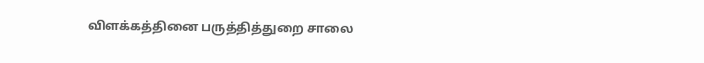விளக்கத்தினை பருத்தித்துறை சாலை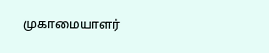முகாமையாளர்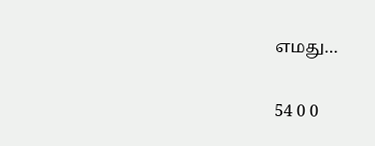எமது…

54 0 0